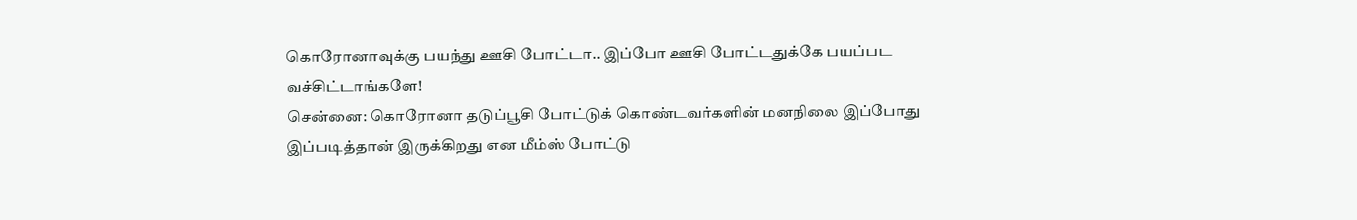கொரோனாவுக்கு பயந்து ஊசி போட்டா.. இப்போ ஊசி போட்டதுக்கே பயப்பட வச்சிட்டாங்களே!
சென்னை: கொரோனா தடுப்பூசி போட்டுக் கொண்டவர்களின் மனநிலை இப்போது இப்படித்தான் இருக்கிறது என மீம்ஸ் போட்டு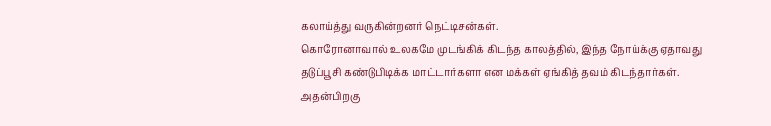கலாய்த்து வருகின்றனர் நெட்டிசன்கள்.
கொரோனாவால் உலகமே முடங்கிக் கிடந்த காலத்தில், இந்த நோய்க்கு ஏதாவது தடுப்பூசி கண்டுபிடிக்க மாட்டார்களா என மக்கள் ஏங்கித் தவம் கிடந்தார்கள். அதன்பிறகு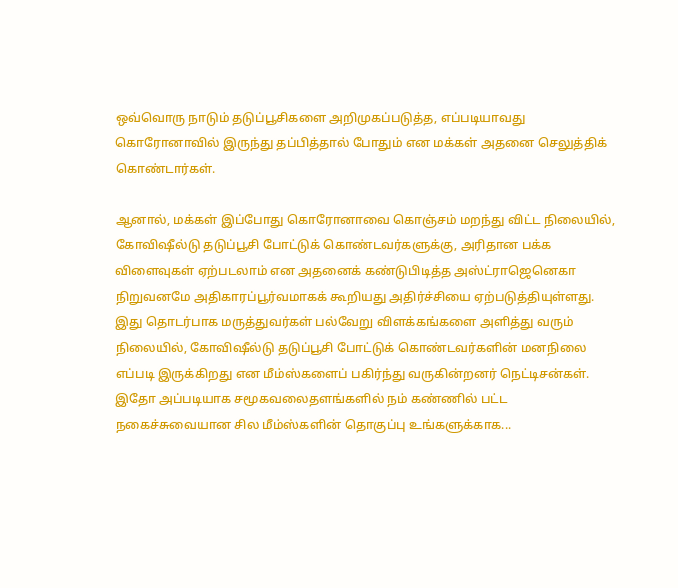ஒவ்வொரு நாடும் தடுப்பூசிகளை அறிமுகப்படுத்த, எப்படியாவது கொரோனாவில் இருந்து தப்பித்தால் போதும் என மக்கள் அதனை செலுத்திக் கொண்டார்கள்.

ஆனால், மக்கள் இப்போது கொரோனாவை கொஞ்சம் மறந்து விட்ட நிலையில், கோவிஷீல்டு தடுப்பூசி போட்டுக் கொண்டவர்களுக்கு, அரிதான பக்க விளைவுகள் ஏற்படலாம் என அதனைக் கண்டுபிடித்த அஸ்ட்ராஜெனெகா நிறுவனமே அதிகாரப்பூர்வமாகக் கூறியது அதிர்ச்சியை ஏற்படுத்தியுள்ளது. இது தொடர்பாக மருத்துவர்கள் பல்வேறு விளக்கங்களை அளித்து வரும் நிலையில், கோவிஷீல்டு தடுப்பூசி போட்டுக் கொண்டவர்களின் மனநிலை எப்படி இருக்கிறது என மீம்ஸ்களைப் பகிர்ந்து வருகின்றனர் நெட்டிசன்கள்.
இதோ அப்படியாக சமூகவலைதளங்களில் நம் கண்ணில் பட்ட நகைச்சுவையான சில மீம்ஸ்களின் தொகுப்பு உங்களுக்காக...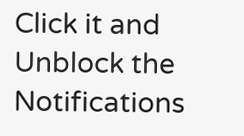Click it and Unblock the Notifications